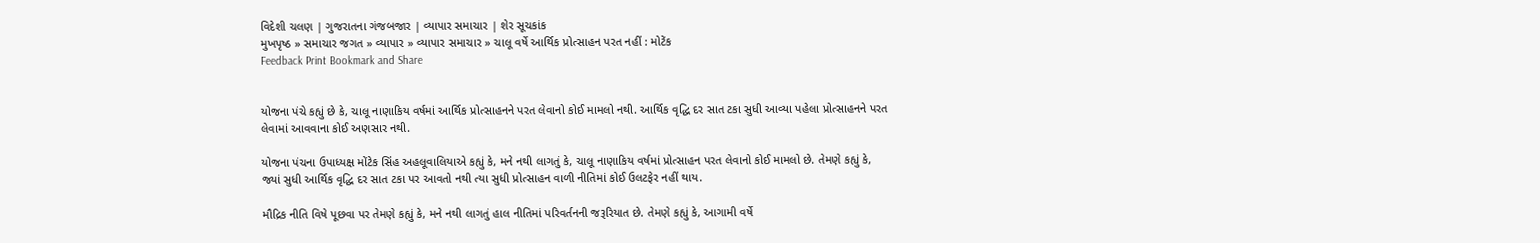વિદેશી ચલણ | ગુજરાતના ગંજબજાર | વ્યાપાર સમાચાર | શેર સૂચકાંક
મુખપૃષ્ઠ » સમાચાર જગત » વ્યાપાર » વ્યાપાર સમાચાર » ચાલૂ વર્ષે આર્થિક પ્રોત્સાહન પરત નહીં : મોટેંક
Feedback Print Bookmark and Share


યોજના પંચે કહ્યું છે કે, ચાલૂ નાણાકિય વર્ષમાં આર્થિક પ્રોત્સાહનને પરત લેવાનો કોઈ મામલો નથી. આર્થિક વૃદ્ધિ દર સાત ટકા સુધી આવ્યા પહેલા પ્રોત્સાહનને પરત લેવામાં આવવાના કોઈ અણસાર નથી.

યોજના પંચના ઉપાધ્યક્ષ મોંટેક સિંહ અહલૂવાલિયાએ કહ્યું કે, મને નથી લાગતું કે, ચાલૂ નાણાકિય વર્ષમાં પ્રોત્સાહન પરત લેવાનો કોઈ મામલો છે. તેમણે કહ્યું કે, જ્યાં સુધી આર્થિક વૃદ્ધિ દર સાત ટકા પર આવતો નથી ત્યા સુધી પ્રોત્સાહન વાળી નીતિમાં કોઈ ઉલટફેર નહીં થાય.

મૌદ્રિક નીતિ વિષે પૂછવા પર તેમણે કહ્યું કે, મને નથી લાગતું હાલ નીતિમાં પરિવર્તનની જરૂરિયાત છે. તેમણે કહ્યું કે, આગામી વર્ષે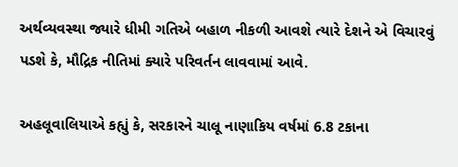અર્થવ્યવસ્થા જ્યારે ધીમી ગતિએ બહાળ નીકળી આવશે ત્યારે દેશને એ વિચારવું પડશે કે, મૌદ્રિક નીતિમાં ક્યારે પરિવર્તન લાવવામાં આવે.

અહલૂવાલિયાએ કહ્યું કે, સરકારને ચાલૂ નાણાકિય વર્ષમાં 6.8 ટકાના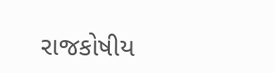રાજકોષીય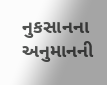નુકસાનના અનુમાનની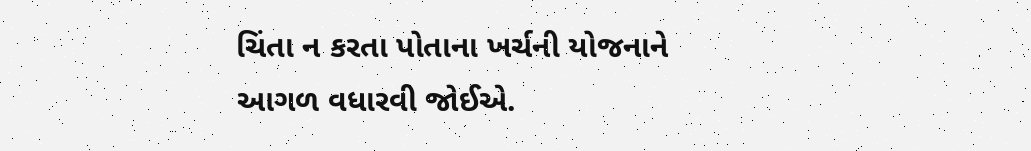ચિંતા ન કરતા પોતાના ખર્ચની યોજનાને આગળ વધારવી જોઈએ.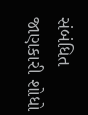સંબંધિત જાણકારી શોધો